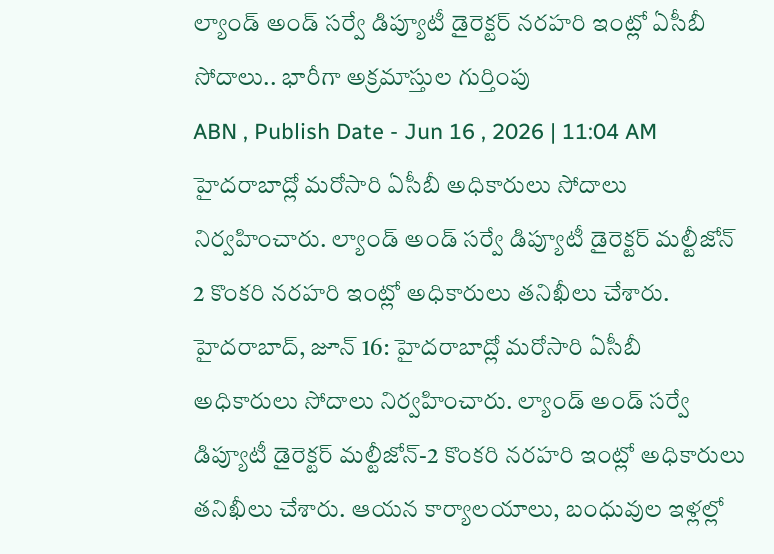ల్యాండ్ అండ్ సర్వే డిప్యూటీ డైరెక్టర్ నరహరి ఇంట్లో ఏసీబీ సోదాలు.. భారీగా అక్రమాస్తుల గుర్తింపు
ABN , Publish Date - Jun 16 , 2026 | 11:04 AM
హైదరాబాద్లో మరోసారి ఏసీబీ అధికారులు సోదాలు నిర్వహించారు. ల్యాండ్ అండ్ సర్వే డిప్యూటీ డైరెక్టర్ మల్టీజోన్ 2 కొంకరి నరహరి ఇంట్లో అధికారులు తనిఖీలు చేశారు.
హైదరాబాద్, జూన్ 16: హైదరాబాద్లో మరోసారి ఏసీబీ అధికారులు సోదాలు నిర్వహించారు. ల్యాండ్ అండ్ సర్వే డిప్యూటీ డైరెక్టర్ మల్టీజోన్-2 కొంకరి నరహరి ఇంట్లో అధికారులు తనిఖీలు చేశారు. ఆయన కార్యాలయాలు, బంధువుల ఇళ్లల్లో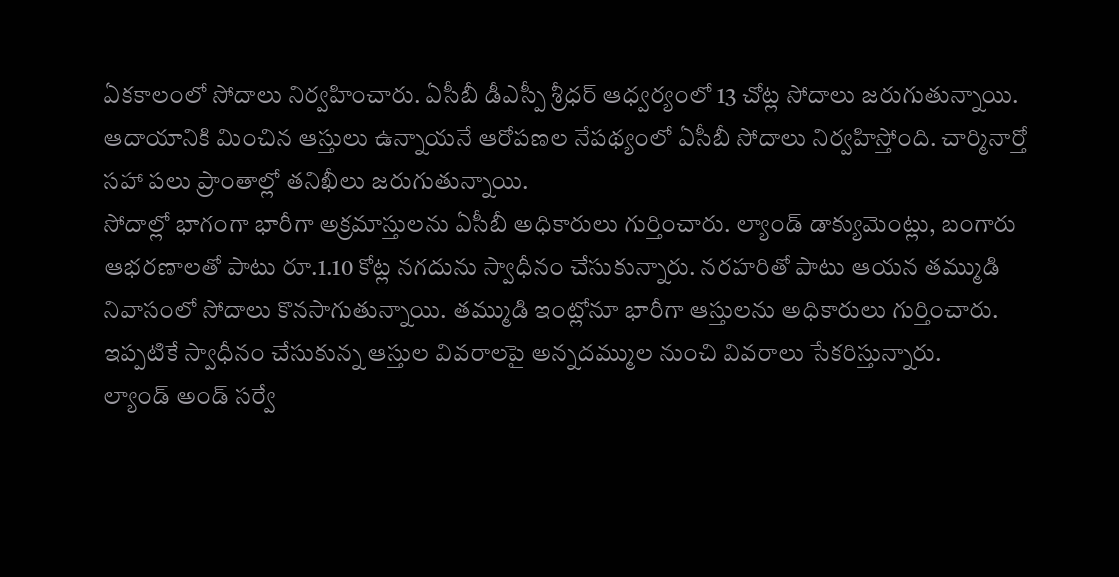ఏకకాలంలో సోదాలు నిర్వహించారు. ఏసీబీ డీఎస్పీ శ్రీధర్ ఆధ్వర్యంలో 13 చోట్ల సోదాలు జరుగుతున్నాయి. ఆదాయానికి మించిన ఆస్తులు ఉన్నాయనే ఆరోపణల నేపథ్యంలో ఏసీబీ సోదాలు నిర్వహిస్తోంది. చార్మినార్తో సహా పలు ప్రాంతాల్లో తనిఖీలు జరుగుతున్నాయి.
సోదాల్లో భాగంగా భారీగా అక్రమాస్తులను ఏసీబీ అధికారులు గుర్తించారు. ల్యాండ్ డాక్యుమెంట్లు, బంగారు ఆభరణాలతో పాటు రూ.1.10 కోట్ల నగదును స్వాధీనం చేసుకున్నారు. నరహరితో పాటు ఆయన తమ్ముడి నివాసంలో సోదాలు కొనసాగుతున్నాయి. తమ్ముడి ఇంట్లోనూ భారీగా ఆస్తులను అధికారులు గుర్తించారు. ఇప్పటికే స్వాధీనం చేసుకున్న ఆస్తుల వివరాలపై అన్నదమ్ముల నుంచి వివరాలు సేకరిస్తున్నారు.
ల్యాండ్ అండ్ సర్వే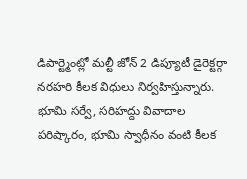డిపార్ట్మెంట్లో మల్టీ జోన్ 2 డిప్యూటీ డైరెక్టర్గా నరహరి కీలక విధులు నిర్వహిస్తున్నారు. భూమి సర్వే, సరిహద్దు వివాదాల పరిష్కారం, భూమి స్వాధీనం వంటి కీలక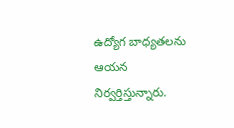ఉద్యోగ బాధ్యతలను ఆయన నిర్వర్తిస్తున్నారు.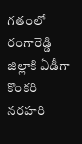గతంలో రంగారెడ్డి జిల్లాకి ఏడీగా కొంకరి నరహరి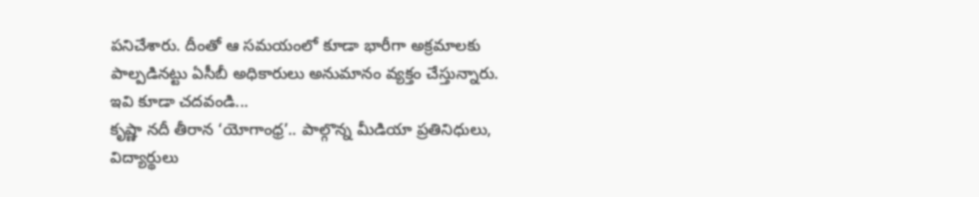పనిచేశారు. దీంతో ఆ సమయంలో కూడా భారీగా అక్రమాలకు పాల్పడినట్టు ఏసీబీ అధికారులు అనుమానం వ్యక్తం చేస్తున్నారు.
ఇవి కూడా చదవండి...
కృష్ణా నదీ తీరాన ‘యోగాంధ్ర’.. పాల్గొన్న మీడియా ప్రతినిధులు, విద్యార్థులు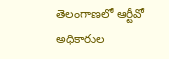తెలంగాణలో ఆర్టీవో అధికారుల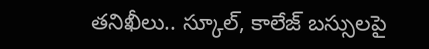తనిఖీలు.. స్కూల్, కాలేజ్ బస్సులపై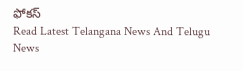ఫోకస్
Read Latest Telangana News And Telugu News